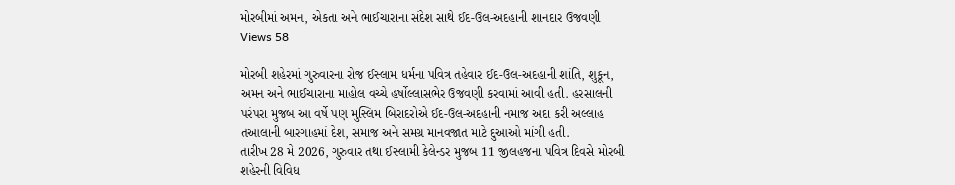મોરબીમાં અમન, એકતા અને ભાઈચારાના સંદેશ સાથે ઈદ-ઉલ-અદહાની શાનદાર ઉજવણી
Views 58

મોરબી શહેરમાં ગુરુવારના રોજ ઈસ્લામ ધર્મના પવિત્ર તહેવાર ઈદ-ઉલ-અદહાની શાંતિ, શુકૂન, અમન અને ભાઈચારાના માહોલ વચ્ચે હર્ષોલ્લાસભેર ઉજવણી કરવામાં આવી હતી. હરસાલની પરંપરા મુજબ આ વર્ષે પણ મુસ્લિમ બિરાદરોએ ઈદ-ઉલ-અદહાની નમાજ અદા કરી અલ્લાહ તઆલાની બારગાહમાં દેશ, સમાજ અને સમગ્ર માનવજાત માટે દુઆઓ માંગી હતી.
તારીખ 28 મે 2026, ગુરુવાર તથા ઈસ્લામી કેલેન્ડર મુજબ 11 જીલહજના પવિત્ર દિવસે મોરબી શહેરની વિવિધ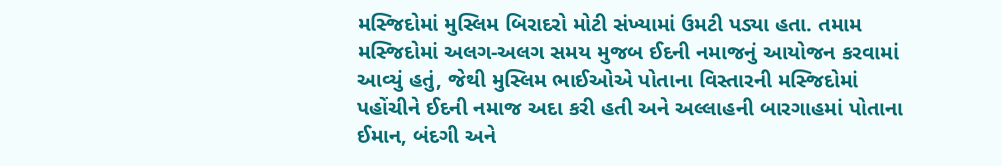મસ્જિદોમાં મુસ્લિમ બિરાદરો મોટી સંખ્યામાં ઉમટી પડ્યા હતા. તમામ મસ્જિદોમાં અલગ-અલગ સમય મુજબ ઈદની નમાજનું આયોજન કરવામાં આવ્યું હતું, જેથી મુસ્લિમ ભાઈઓએ પોતાના વિસ્તારની મસ્જિદોમાં પહોંચીને ઈદની નમાજ અદા કરી હતી અને અલ્લાહની બારગાહમાં પોતાના ઈમાન, બંદગી અને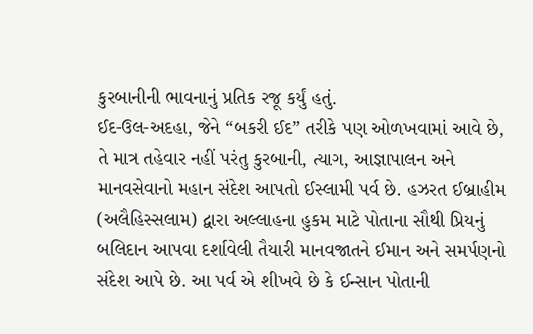કુરબાનીની ભાવનાનું પ્રતિક રજૂ કર્યું હતું.
ઈદ-ઉલ-અદહા, જેને “બકરી ઈદ” તરીકે પણ ઓળખવામાં આવે છે, તે માત્ર તહેવાર નહીં પરંતુ કુરબાની, ત્યાગ, આજ્ઞાપાલન અને માનવસેવાનો મહાન સંદેશ આપતો ઈસ્લામી પર્વ છે. હઝરત ઈબ્રાહીમ (અલૈહિસ્સલામ) દ્વારા અલ્લાહના હુકમ માટે પોતાના સૌથી પ્રિયનું બલિદાન આપવા દર્શાવેલી તૈયારી માનવજાતને ઈમાન અને સમર્પણનો સંદેશ આપે છે. આ પર્વ એ શીખવે છે કે ઈન્સાન પોતાની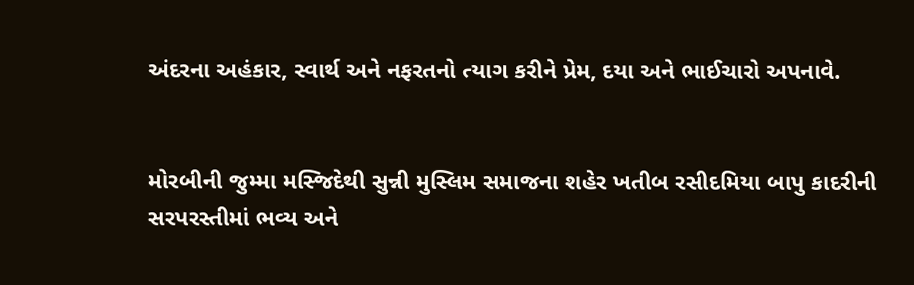અંદરના અહંકાર, સ્વાર્થ અને નફરતનો ત્યાગ કરીને પ્રેમ, દયા અને ભાઈચારો અપનાવે.


મોરબીની જુમ્મા મસ્જિદેથી સુન્ની મુસ્લિમ સમાજના શહેર ખતીબ રસીદમિયા બાપુ કાદરીની સરપરસ્તીમાં ભવ્ય અને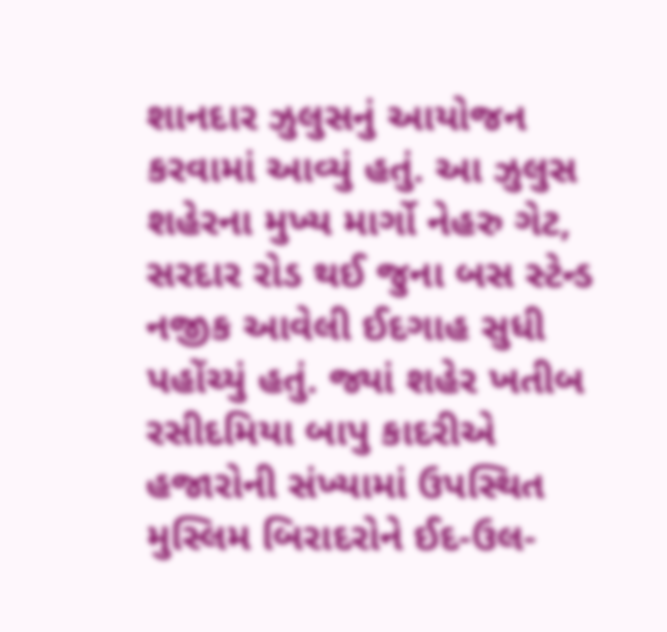શાનદાર ઝુલુસનું આયોજન કરવામાં આવ્યું હતું. આ ઝુલુસ શહેરના મુખ્ય માર્ગો નેહરુ ગેટ, સરદાર રોડ થઈ જુના બસ સ્ટેન્ડ નજીક આવેલી ઈદગાહ સુધી પહોંચ્યું હતું. જ્યાં શહેર ખતીબ રસીદમિયા બાપુ કાદરીએ હજારોની સંખ્યામાં ઉપસ્થિત મુસ્લિમ બિરાદરોને ઈદ-ઉલ-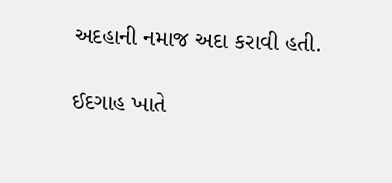અદહાની નમાજ અદા કરાવી હતી.

ઈદગાહ ખાતે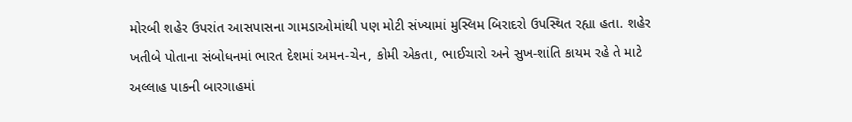મોરબી શહેર ઉપરાંત આસપાસના ગામડાઓમાંથી પણ મોટી સંખ્યામાં મુસ્લિમ બિરાદરો ઉપસ્થિત રહ્યા હતા. શહેર ખતીબે પોતાના સંબોધનમાં ભારત દેશમાં અમન-ચેન, કોમી એકતા, ભાઈચારો અને સુખ-શાંતિ કાયમ રહે તે માટે અલ્લાહ પાકની બારગાહમાં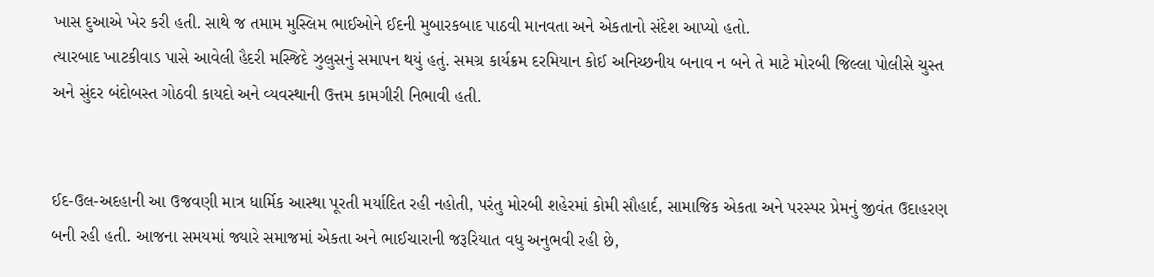ખાસ દુઆએ ખેર કરી હતી. સાથે જ તમામ મુસ્લિમ ભાઈઓને ઈદની મુબારકબાદ પાઠવી માનવતા અને એકતાનો સંદેશ આપ્યો હતો.
ત્યારબાદ ખાટકીવાડ પાસે આવેલી હૈદરી મસ્જિદે ઝુલુસનું સમાપન થયું હતું. સમગ્ર કાર્યક્રમ દરમિયાન કોઈ અનિચ્છનીય બનાવ ન બને તે માટે મોરબી જિલ્લા પોલીસે ચુસ્ત અને સુંદર બંદોબસ્ત ગોઠવી કાયદો અને વ્યવસ્થાની ઉત્તમ કામગીરી નિભાવી હતી.


ઈદ-ઉલ-અદહાની આ ઉજવણી માત્ર ધાર્મિક આસ્થા પૂરતી મર્યાદિત રહી નહોતી, પરંતુ મોરબી શહેરમાં કોમી સૌહાર્દ, સામાજિક એકતા અને પરસ્પર પ્રેમનું જીવંત ઉદાહરણ બની રહી હતી. આજના સમયમાં જ્યારે સમાજમાં એકતા અને ભાઈચારાની જરૂરિયાત વધુ અનુભવી રહી છે,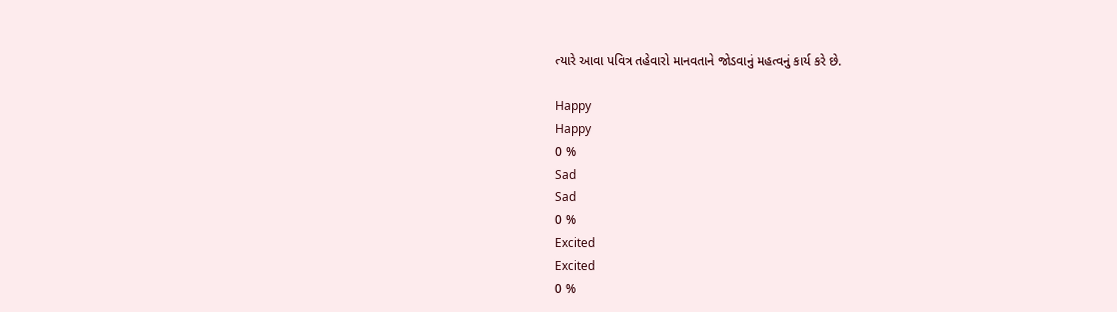ત્યારે આવા પવિત્ર તહેવારો માનવતાને જોડવાનું મહત્વનું કાર્ય કરે છે.

Happy
Happy
0 %
Sad
Sad
0 %
Excited
Excited
0 %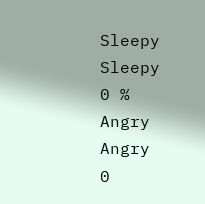Sleepy
Sleepy
0 %
Angry
Angry
0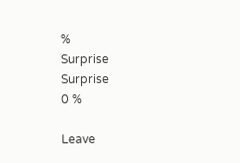%
Surprise
Surprise
0 %

Leave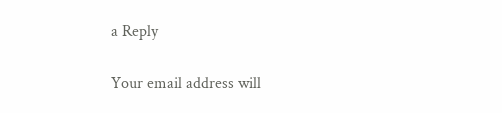a Reply

Your email address will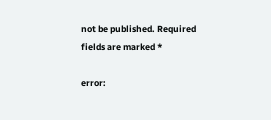not be published. Required fields are marked *

error: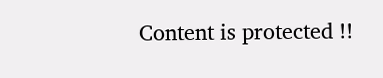Content is protected !!